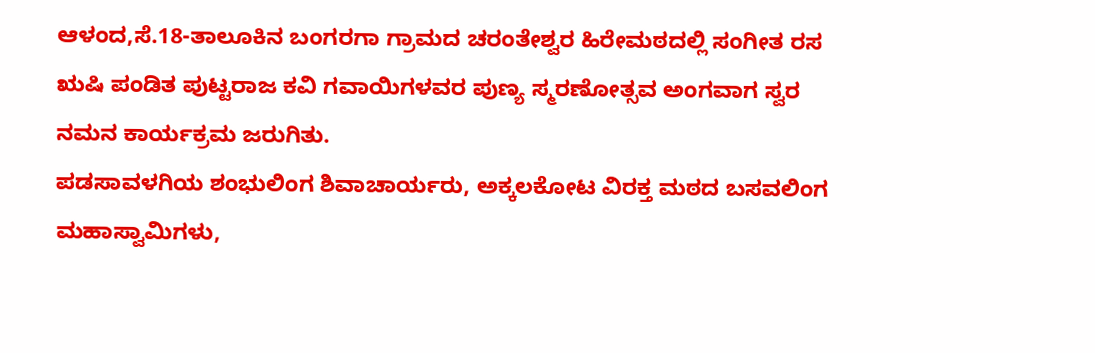ಆಳಂದ,ಸೆ.18-ತಾಲೂಕಿನ ಬಂಗರಗಾ ಗ್ರಾಮದ ಚರಂತೇಶ್ವರ ಹಿರೇಮಠದಲ್ಲಿ ಸಂಗೀತ ರಸ ಋಷಿ ಪಂಡಿತ ಪುಟ್ಟರಾಜ ಕವಿ ಗವಾಯಿಗಳವರ ಪುಣ್ಯ ಸ್ಮರಣೋತ್ಸವ ಅಂಗವಾಗ ಸ್ವರ ನಮನ ಕಾರ್ಯಕ್ರಮ ಜರುಗಿತು.
ಪಡಸಾವಳಗಿಯ ಶಂಭುಲಿಂಗ ಶಿವಾಚಾರ್ಯರು, ಅಕ್ಕಲಕೋಟ ವಿರಕ್ತ ಮಠದ ಬಸವಲಿಂಗ ಮಹಾಸ್ವಾಮಿಗಳು,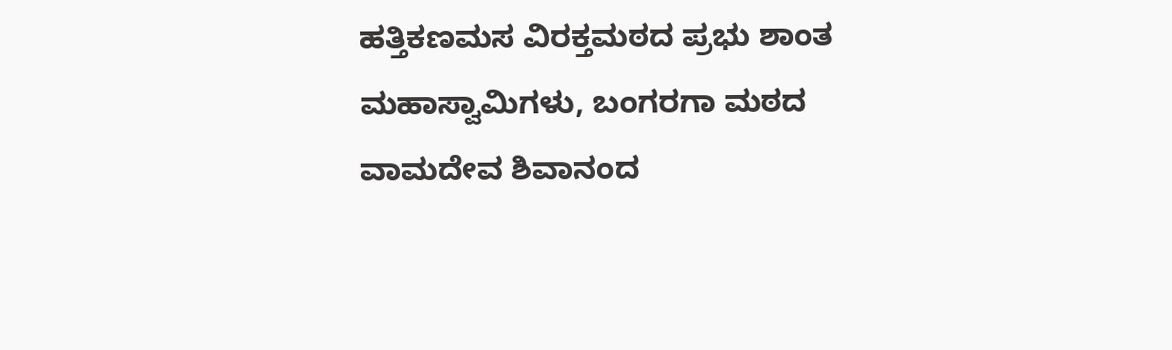ಹತ್ತಿಕಣಮಸ ವಿರಕ್ತಮಠದ ಪ್ರಭು ಶಾಂತ ಮಹಾಸ್ವಾಮಿಗಳು, ಬಂಗರಗಾ ಮಠದ ವಾಮದೇವ ಶಿವಾನಂದ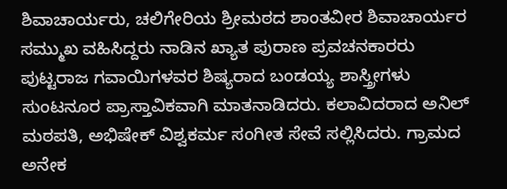ಶಿವಾಚಾರ್ಯರು, ಚಲಿಗೇರಿಯ ಶ್ರೀಮಠದ ಶಾಂತವೀರ ಶಿವಾಚಾರ್ಯರ ಸಮ್ಮುಖ ವಹಿಸಿದ್ದರು ನಾಡಿನ ಖ್ಯಾತ ಪುರಾಣ ಪ್ರವಚನಕಾರರು ಪುಟ್ಟರಾಜ ಗವಾಯಿಗಳವರ ಶಿಷ್ಯರಾದ ಬಂಡಯ್ಯ ಶಾಸ್ತ್ರೀಗಳು ಸುಂಟನೂರ ಪ್ರಾಸ್ತಾವಿಕವಾಗಿ ಮಾತನಾಡಿದರು. ಕಲಾವಿದರಾದ ಅನಿಲ್ ಮಠಪತಿ, ಅಭಿಷೇಕ್ ವಿಶ್ವಕರ್ಮ ಸಂಗೀತ ಸೇವೆ ಸಲ್ಲಿಸಿದರು. ಗ್ರಾಮದ ಅನೇಕ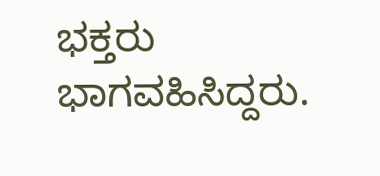ಭಕ್ತರು ಭಾಗವಹಿಸಿದ್ದರು.